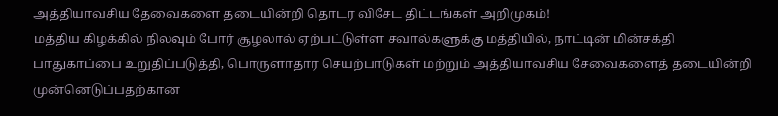அத்தியாவசிய தேவைகளை தடையின்றி தொடர விசேட திட்டங்கள் அறிமுகம்!
மத்திய கிழக்கில் நிலவும் போர் சூழலால் ஏற்பட்டுள்ள சவால்களுக்கு மத்தியில், நாட்டின் மின்சக்தி பாதுகாப்பை உறுதிப்படுத்தி, பொருளாதார செயற்பாடுகள் மற்றும் அத்தியாவசிய சேவைகளைத் தடையின்றி முன்னெடுப்பதற்கான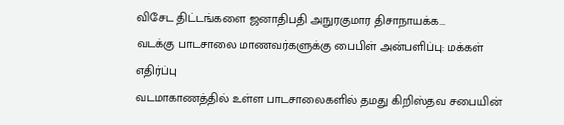விசேட திட்டங்களை ஜனாதிபதி அநுரகுமார திசாநாயக்க...
வடக்கு பாடசாலை மாணவர்களுக்கு பைபிள் அன்பளிப்பு: மக்கள் எதிர்ப்பு
வடமாகாணத்தில் உள்ள பாடசாலைகளில் தமது கிறிஸ்தவ சபையின்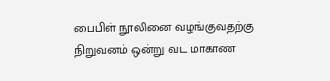பைபிள் நூலினை வழங்குவதற்கு நிறுவனம் ஒன்று வட மாகாண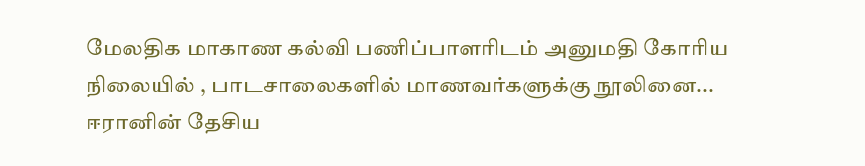மேலதிக மாகாண கல்வி பணிப்பாளரிடம் அனுமதி கோரிய நிலையில் , பாடசாலைகளில் மாணவர்களுக்கு நூலினை...
ஈரானின் தேசிய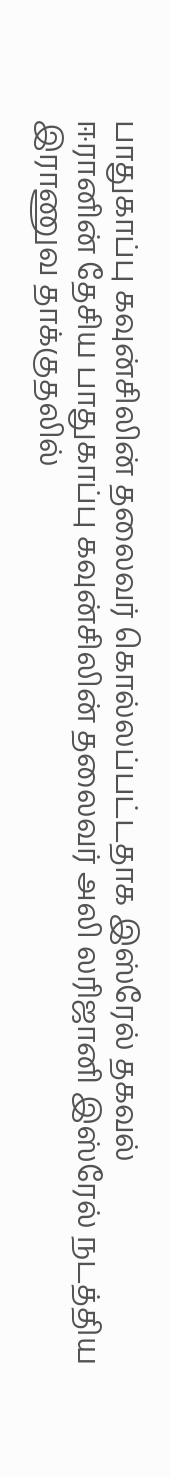பாதுகாப்பு கவுன்சிலின் தலைவர் கொல்லப்பட்டதாக இஸ்ரேல் தகவல்
ஈரானின் தேசிய பாதுகாப்பு கவுன்சிலின் தலைவர் அலி லரிஜானி இஸ்ரேல் நடத்திய இராணுவ தாக்குதலில்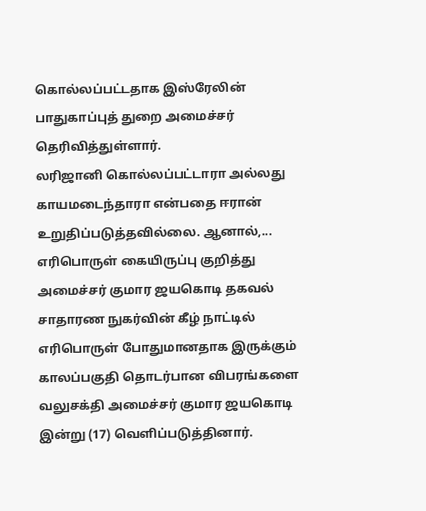கொல்லப்பட்டதாக இஸ்ரேலின் பாதுகாப்புத் துறை அமைச்சர் தெரிவித்துள்ளார்.
லரிஜானி கொல்லப்பட்டாரா அல்லது காயமடைந்தாரா என்பதை ஈரான் உறுதிப்படுத்தவில்லை. ஆனால்,...
எரிபொருள் கையிருப்பு குறித்து அமைச்சர் குமார ஜயகொடி தகவல்
சாதாரண நுகர்வின் கீழ் நாட்டில் எரிபொருள் போதுமானதாக இருக்கும் காலப்பகுதி தொடர்பான விபரங்களை வலுசக்தி அமைச்சர் குமார ஜயகொடி இன்று (17) வெளிப்படுத்தினார்.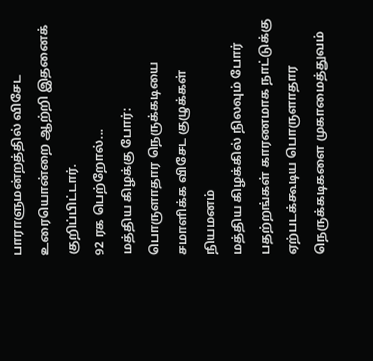பாராளுமன்றத்தில் விசேட உரையொன்றை ஆற்றி இதனைக் குறிப்பிட்டார்.
92 ரக பெற்றோல்...
மத்திய கிழக்கு போர்: பொருளாதார நெருக்கடியை சமாளிக்க விசேட குழுக்கள் நியமனம்
மத்திய கிழக்கில் நிலவும் போர் பதற்றங்கள் காரணமாக நாட்டுக்கு ஏற்படக்கூடிய பொருளாதார நெருக்கடிகளை முகாமைத்துவம்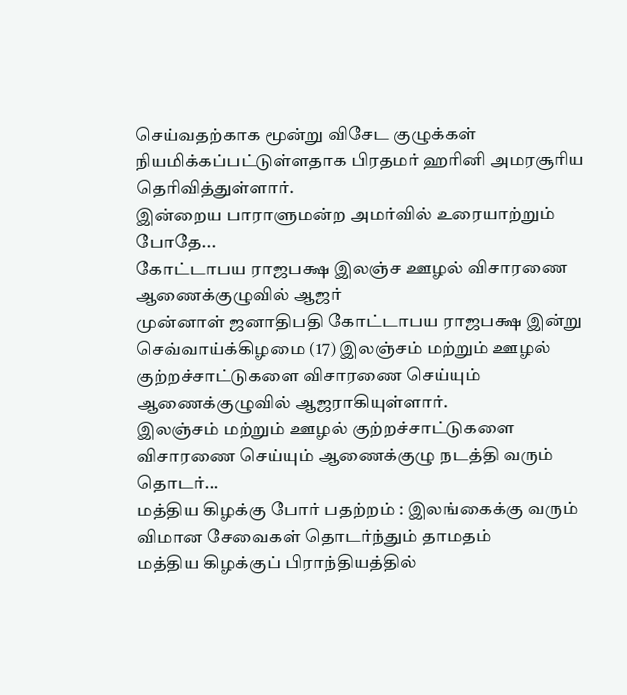செய்வதற்காக மூன்று விசேட குழுக்கள் நியமிக்கப்பட்டுள்ளதாக பிரதமர் ஹரினி அமரசூரிய தெரிவித்துள்ளார்.
இன்றைய பாராளுமன்ற அமர்வில் உரையாற்றும் போதே...
கோட்டாபய ராஜபக்ஷ இலஞ்ச ஊழல் விசாரணை ஆணைக்குழுவில் ஆஜர்
முன்னாள் ஜனாதிபதி கோட்டாபய ராஜபக்ஷ இன்று செவ்வாய்க்கிழமை (17) இலஞ்சம் மற்றும் ஊழல் குற்றச்சாட்டுகளை விசாரணை செய்யும் ஆணைக்குழுவில் ஆஜராகியுள்ளார்.
இலஞ்சம் மற்றும் ஊழல் குற்றச்சாட்டுகளை விசாரணை செய்யும் ஆணைக்குழு நடத்தி வரும் தொடர்...
மத்திய கிழக்கு போர் பதற்றம் : இலங்கைக்கு வரும் விமான சேவைகள் தொடர்ந்தும் தாமதம்
மத்திய கிழக்குப் பிராந்தியத்தில்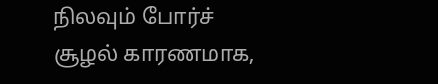நிலவும் போர்ச் சூழல் காரணமாக,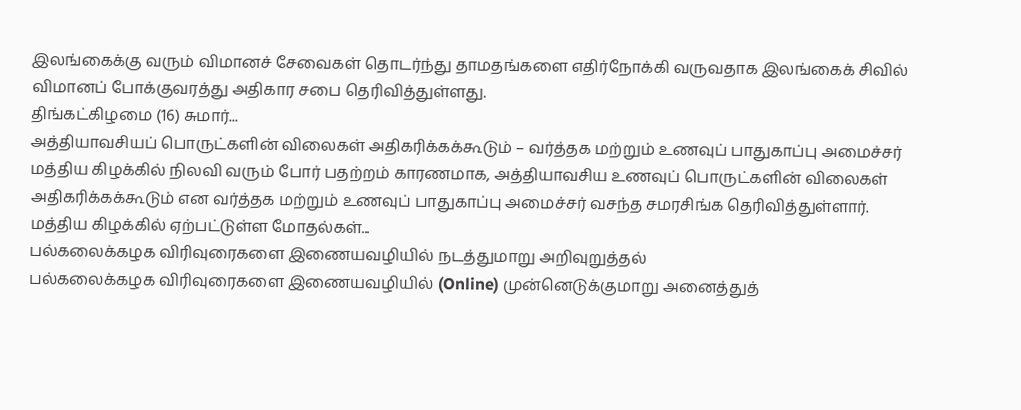இலங்கைக்கு வரும் விமானச் சேவைகள் தொடர்ந்து தாமதங்களை எதிர்நோக்கி வருவதாக இலங்கைக் சிவில் விமானப் போக்குவரத்து அதிகார சபை தெரிவித்துள்ளது.
திங்கட்கிழமை (16) சுமார்...
அத்தியாவசியப் பொருட்களின் விலைகள் அதிகரிக்கக்கூடும் – வர்த்தக மற்றும் உணவுப் பாதுகாப்பு அமைச்சர்
மத்திய கிழக்கில் நிலவி வரும் போர் பதற்றம் காரணமாக, அத்தியாவசிய உணவுப் பொருட்களின் விலைகள் அதிகரிக்கக்கூடும் என வர்த்தக மற்றும் உணவுப் பாதுகாப்பு அமைச்சர் வசந்த சமரசிங்க தெரிவித்துள்ளார்.
மத்திய கிழக்கில் ஏற்பட்டுள்ள மோதல்கள்...
பல்கலைக்கழக விரிவுரைகளை இணையவழியில் நடத்துமாறு அறிவுறுத்தல்
பல்கலைக்கழக விரிவுரைகளை இணையவழியில் (Online) முன்னெடுக்குமாறு அனைத்துத்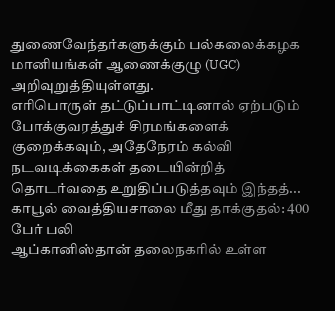துணைவேந்தர்களுக்கும் பல்கலைக்கழக மானியங்கள் ஆணைக்குழு (UGC) அறிவுறுத்தியுள்ளது.
எரிபொருள் தட்டுப்பாட்டினால் ஏற்படும் போக்குவரத்துச் சிரமங்களைக் குறைக்கவும், அதேநேரம் கல்வி நடவடிக்கைகள் தடையின்றித் தொடர்வதை உறுதிப்படுத்தவும் இந்தத்...
காபூல் வைத்தியசாலை மீது தாக்குதல்: 400 பேர் பலி
ஆப்கானிஸ்தான் தலைநகரில் உள்ள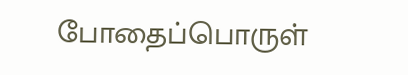போதைப்பொருள்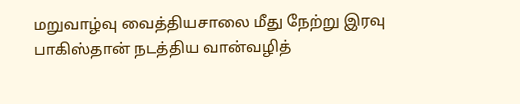மறுவாழ்வு வைத்தியசாலை மீது நேற்று இரவு பாகிஸ்தான் நடத்திய வான்வழித்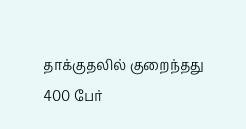தாக்குதலில் குறைந்தது 400 பேர்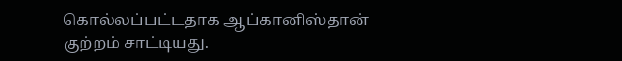கொல்லப்பட்டதாக ஆப்கானிஸ்தான் குற்றம் சாட்டியது.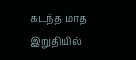கடந்த மாத இறுதியில்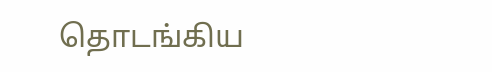தொடங்கிய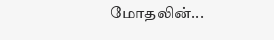மோதலின்...